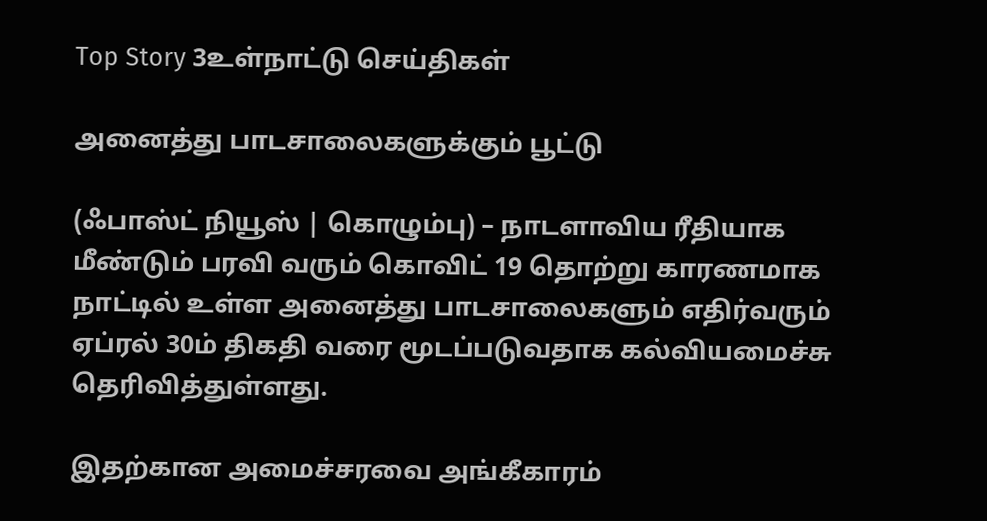Top Story 3உள்நாட்டு செய்திகள்

அனைத்து பாடசாலைகளுக்கும் பூட்டு

(ஃபாஸ்ட் நியூஸ் | கொழும்பு) – நாடளாவிய ரீதியாக மீண்டும் பரவி வரும் கொவிட் 19 தொற்று காரணமாக நாட்டில் உள்ள அனைத்து பாடசாலைகளும் எதிர்வரும் ஏப்ரல் 30ம் திகதி வரை மூடப்படுவதாக கல்வியமைச்சு தெரிவித்துள்ளது.

இதற்கான அமைச்சரவை அங்கீகாரம்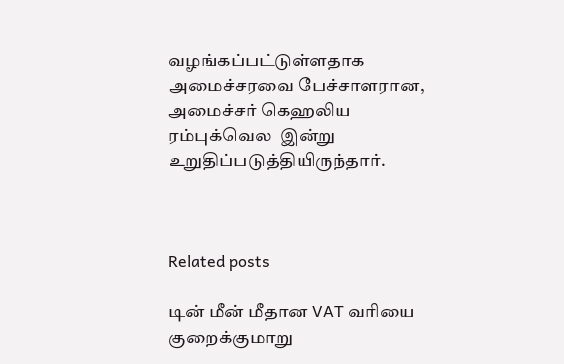வழங்கப்பட்டுள்ளதாக அமைச்சரவை பேச்சாளரான, அமைச்சர் கெஹலிய ரம்புக்வெல  இன்று உறுதிப்படுத்தியிருந்தார்.



Related posts

டின் மீன் மீதான VAT வரியை குறைக்குமாறு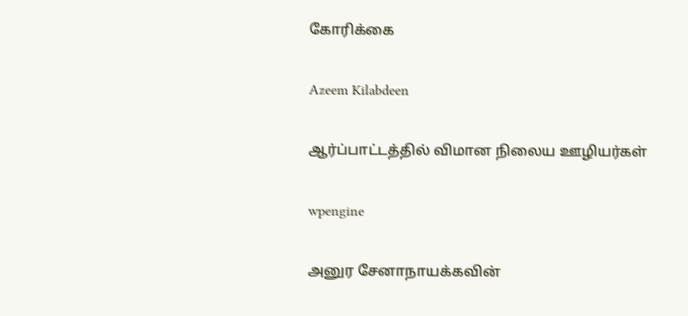கோரிக்கை

Azeem Kilabdeen

ஆர்ப்பாட்டத்தில் விமான நிலைய ஊழியர்கள்

wpengine

அனுர சேனாநாயக்கவின்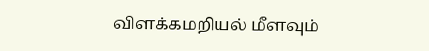விளக்கமறியல் மீளவும்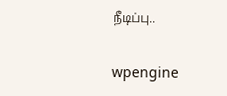நீடிப்பு..

wpengine